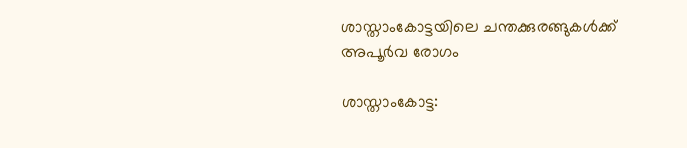ശാസ്താംകോട്ടയിലെ ചന്തക്കുരങ്ങുകൾക്ക് അപൂർവ രോഗം

ശാസ്താംകോട്ട: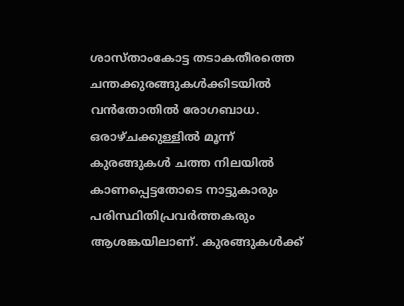ശാസ്താംകോട്ട തടാകതീരത്തെ ചന്തക്കുരങ്ങുകൾക്കിടയിൽ വൻതോതിൽ രോഗബാധ. ഒരാഴ്ചക്കുള്ളിൽ മൂന്ന് കുരങ്ങുകൾ ചത്ത നിലയിൽ കാണപ്പെട്ടതോടെ നാട്ടുകാരും പരിസ്ഥിതിപ്രവർത്തകരും ആശങ്കയിലാണ്. കുരങ്ങുകൾക്ക്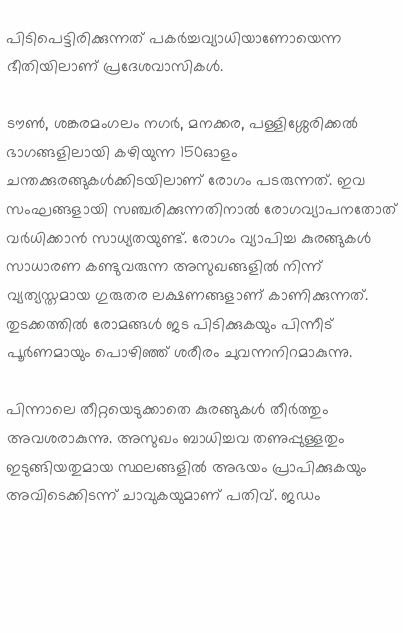പിടിപെട്ടിരിക്കുന്നത് പകർച്ചവ്യാധിയാണോയെന്ന ഭീതിയിലാണ് പ്രദേശവാസികൾ.

ടൗൺ, ശങ്കരമംഗലം നഗർ, മനക്കര, പള്ളിശ്ശേരിക്കൽ ഭാഗങ്ങളിലായി കഴിയുന്ന 150ഓളം ചന്തക്കുരങ്ങുകൾക്കിടയിലാണ് രോഗം പടരുന്നത്. ഇവ സംഘങ്ങളായി സഞ്ചരിക്കുന്നതിനാൽ രോഗവ്യാപനതോത് വർധിക്കാൻ സാധ്യതയുണ്ട്. രോഗം വ്യാപിച്ച കുരങ്ങുകൾ സാധാരണ കണ്ടുവരുന്ന അസുഖങ്ങളിൽ നിന്ന് വ്യത്യസ്തമായ ഗുരുതര ലക്ഷണങ്ങളാണ് കാണിക്കുന്നത്. തുടക്കത്തിൽ രോമങ്ങൾ ജട പിടിക്കുകയും പിന്നീട് പൂർണമായും പൊഴിഞ്ഞ് ശരീരം ചുവന്നനിറമാകുന്നു.

പിന്നാലെ തീറ്റയെടുക്കാതെ കുരങ്ങുകൾ തീർത്തും അവശരാകുന്നു. അസുഖം ബാധിച്ചവ തണുപ്പുള്ളതും ഇടുങ്ങിയതുമായ സ്ഥലങ്ങളിൽ അഭയം പ്രാപിക്കുകയും അവിടെക്കിടന്ന് ചാവുകയുമാണ് പതിവ്. ജഡം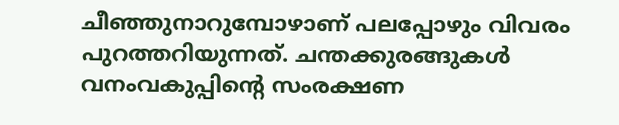ചീഞ്ഞുനാറുമ്പോഴാണ് പലപ്പോഴും വിവരം പുറത്തറിയുന്നത്. ചന്തക്കുരങ്ങുകൾ വനംവകുപ്പിന്റെ സംരക്ഷണ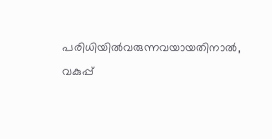പരിധിയിൽവരുന്നവയായതിനാൽ, വകുപ്പ്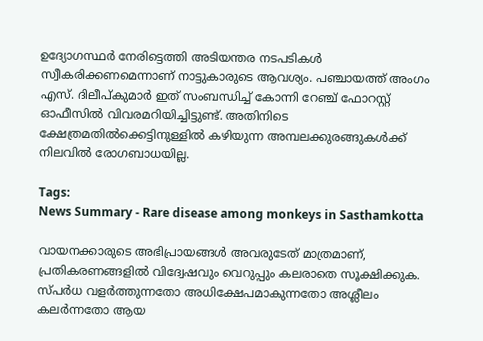ഉദ്യോഗസ്ഥർ നേരിട്ടെത്തി അടിയന്തര നടപടികൾ സ്വീകരിക്കണമെന്നാണ് നാട്ടുകാരുടെ ആവശ്യം. പഞ്ചായത്ത് അംഗം എസ്. ദിലീപ്‌കുമാർ ഇത് സംബന്ധിച്ച് കോന്നി റേഞ്ച് ഫോറസ്റ്റ് ഓഫീസിൽ വിവരമറിയിച്ചിട്ടുണ്ട്. അതിനിടെ ക്ഷേത്രമതിൽക്കെട്ടിനുള്ളിൽ കഴിയുന്ന അമ്പലക്കുരങ്ങുകൾക്ക് നിലവിൽ രോഗബാധയില്ല.

Tags:
News Summary - Rare disease among monkeys in Sasthamkotta

വായനക്കാരുടെ അഭിപ്രായങ്ങള്‍ അവരുടേത് മാത്രമാണ്, പ്രതികരണങ്ങളിൽ വിദ്വേഷവും വെറുപ്പും കലരാതെ സൂക്ഷിക്കുക. സ്പർധ വളർത്തുന്നതോ അധിക്ഷേപമാകുന്നതോ അശ്ലീലം കലർന്നതോ ആയ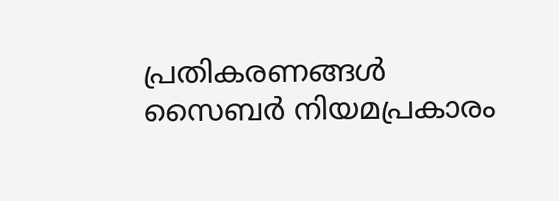പ്രതികരണങ്ങൾ സൈബർ നിയമപ്രകാരം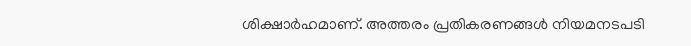ശിക്ഷാർഹമാണ്. അത്തരം പ്രതികരണങ്ങൾ നിയമനടപടി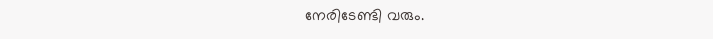നേരിടേണ്ടി വരും.